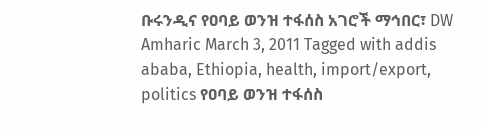ቡሩንዲና የዐባይ ወንዝ ተፋሰስ አገሮች ማኅበር፣ DW Amharic March 3, 2011 Tagged with addis ababa, Ethiopia, health, import/export, politics የዐባይ ወንዝ ተፋሰስ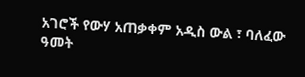አገሮች የውሃ አጠቃቀም አዲስ ውል ፣ ባለፈው ዓመት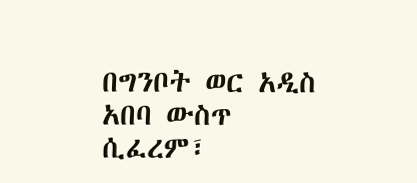በግንቦት ወር አዲስ አበባ ውስጥ ሲፈረም፣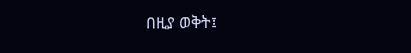በዚያ ወቅት፤